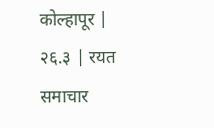कोल्हापूर | २६.३ | रयत समाचार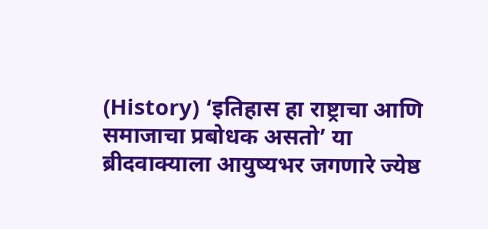(History) ‘इतिहास हा राष्ट्राचा आणि समाजाचा प्रबोधक असतो’ या ब्रीदवाक्याला आयुष्यभर जगणारे ज्येष्ठ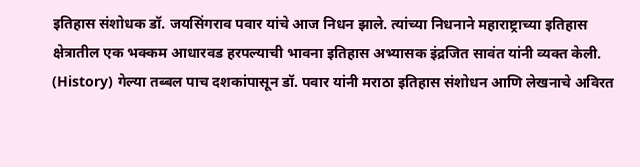इतिहास संशोधक डॉ. जयसिंगराव पवार यांचे आज निधन झाले. त्यांच्या निधनाने महाराष्ट्राच्या इतिहास क्षेत्रातील एक भक्कम आधारवड हरपल्याची भावना इतिहास अभ्यासक इंद्रजित सावंत यांनी व्यक्त केली.
(History) गेल्या तब्बल पाच दशकांपासून डॉ. पवार यांनी मराठा इतिहास संशोधन आणि लेखनाचे अविरत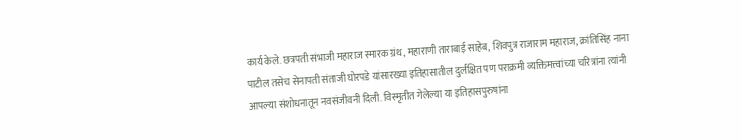कार्य केले. छत्रपती संभाजी महाराज स्मारक ग्रंथ, महाराणी ताराबाई साहेब, शिवपुत्र राजाराम महाराज, क्रांतिसिंह नाना पाटील तसेच सेनापती संताजी घोरपडे यांसारख्या इतिहासातील दुर्लक्षित पण पराक्रमी व्यक्तिमत्त्वांच्या चरित्रांना त्यांनी आपल्या संशोधनातून नवसंजीवनी दिली. विस्मृतीत गेलेल्या या इतिहासपुरुषांना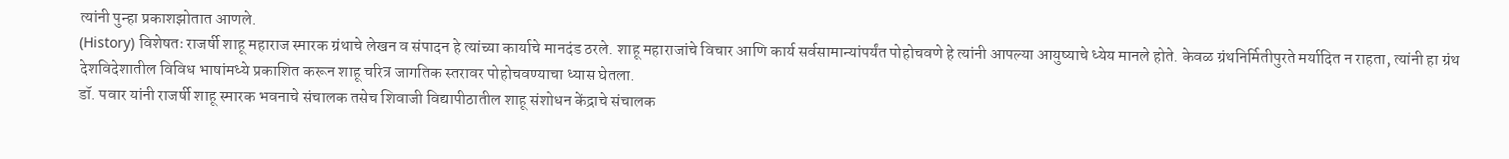त्यांनी पुन्हा प्रकाशझोतात आणले.
(History) विशेषतः राजर्षी शाहू महाराज स्मारक ग्रंथाचे लेखन व संपादन हे त्यांच्या कार्याचे मानदंड ठरले. शाहू महाराजांचे विचार आणि कार्य सर्वसामान्यांपर्यंत पोहोचवणे हे त्यांनी आपल्या आयुष्याचे ध्येय मानले होते. केवळ ग्रंथनिर्मितीपुरते मर्यादित न राहता, त्यांनी हा ग्रंथ देशविदेशातील विविध भाषांमध्ये प्रकाशित करून शाहू चरित्र जागतिक स्तरावर पोहोचवण्याचा ध्यास घेतला.
डॉ. पवार यांनी राजर्षी शाहू स्मारक भवनाचे संचालक तसेच शिवाजी विद्यापीठातील शाहू संशोधन केंद्राचे संचालक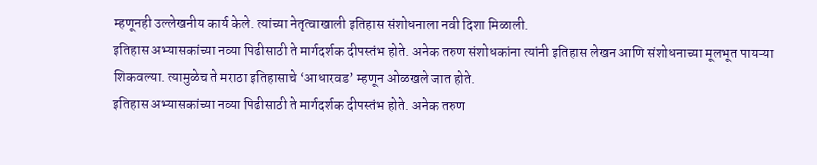म्हणूनही उल्लेखनीय कार्य केले. त्यांच्या नेतृत्वाखाली इतिहास संशोधनाला नवी दिशा मिळाली.
इतिहास अभ्यासकांच्या नव्या पिढीसाठी ते मार्गदर्शक दीपस्तंभ होते. अनेक तरुण संशोधकांना त्यांनी इतिहास लेखन आणि संशोधनाच्या मूलभूत पायऱ्या शिकवल्या. त्यामुळेच ते मराठा इतिहासाचे ‘आधारवड’ म्हणून ओळखले जात होते.
इतिहास अभ्यासकांच्या नव्या पिढीसाठी ते मार्गदर्शक दीपस्तंभ होते. अनेक तरुण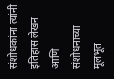संशोधकांना त्यांनी इतिहास लेखन आणि संशोधनाच्या मूलभूत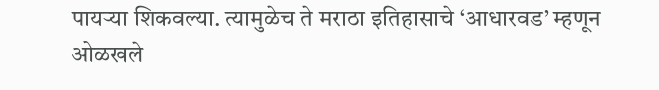पायऱ्या शिकवल्या. त्यामुळेच ते मराठा इतिहासाचे ‘आधारवड’ म्हणून ओळखले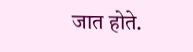जात होते.